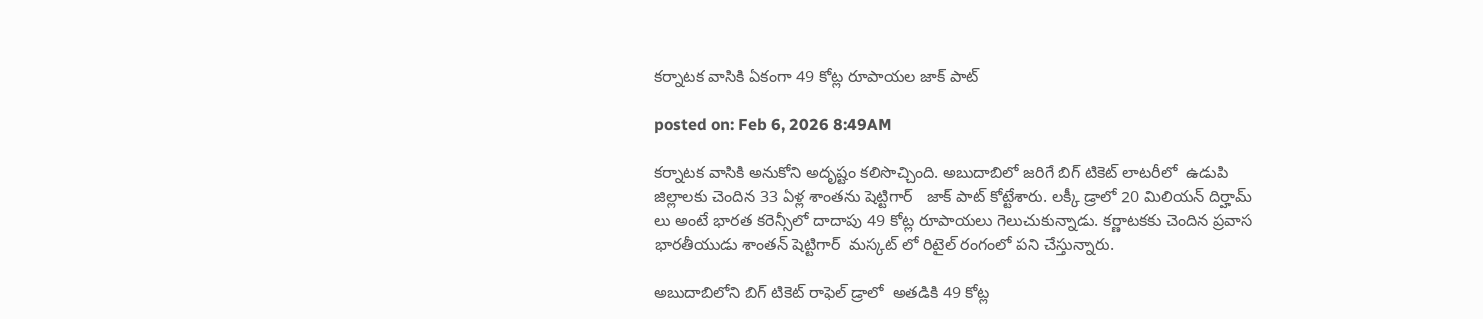కర్నాటక వాసికి ఏకంగా 49 కోట్ల రూపాయల జాక్ పాట్

posted on: Feb 6, 2026 8:49AM

కర్నాటక వాసికి అనుకోని అదృష్టం కలిసొచ్చింది. అబుదాబిలో జరిగే బిగ్ టికెట్ లాటరీలో  ఉడుపి జిల్లాలకు చెందిన 33 ఏళ్ల శాంతను షెట్టిగార్   జాక్ పాట్ కోట్టేశారు. లక్కీ డ్రాలో 20 మిలియన్ దిర్హామ్ లు అంటే భారత కరెన్సీలో దాదాపు 49 కోట్ల రూపాయలు గెలుచుకున్నాడు. కర్ణాటకకు చెందిన ప్రవాస భారతీయుడు శాంతన్ షెట్టిగార్  మస్కట్ లో రిటైల్ రంగంలో పని చేస్తున్నారు.

అబుదాబిలోని బిగ్ టికెట్ రాఫెల్ డ్రాలో  అతడికి 49 కోట్ల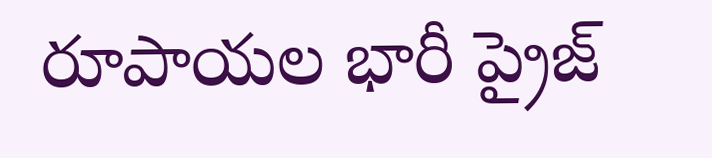రూపాయల భారీ ప్రైజ్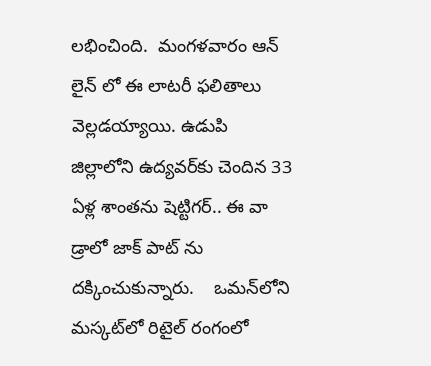లభించింది.  మంగళవారం ఆన్‌ లైన్‌ లో ఈ లాటరీ ఫలితాలు వెల్లడయ్యాయి. ఉడుపి జిల్లాలోని ఉద్యవర్‌కు చెందిన 33 ఏళ్ల శాంతను షెట్టిగర్.. ఈ వా డ్రాలో జాక్‌ పాట్‌ ను దక్కించుకున్నారు.    ఒమన్‌లోని మస్కట్‌లో రిటైల్ రంగంలో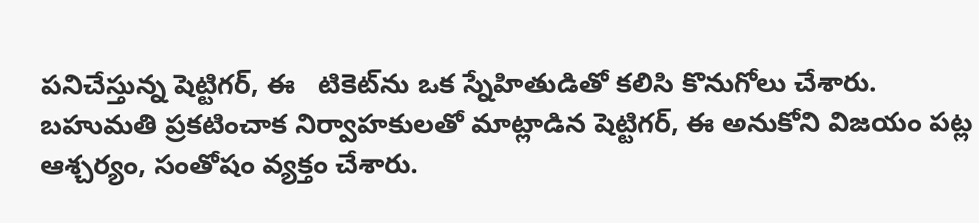పనిచేస్తున్న షెట్టిగర్, ఈ   టికెట్‌ను ఒక స్నేహితుడితో కలిసి కొనుగోలు చేశారు.    బహుమతి ప్రకటించాక నిర్వాహకులతో మాట్లాడిన షెట్టిగర్, ఈ అనుకోని విజయం పట్ల ఆశ్చర్యం, సంతోషం వ్యక్తం చేశారు.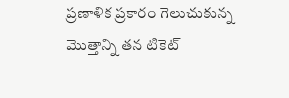ప్రణాళిక ప్రకారం గెలుచుకున్న మొత్తాన్ని తన టికెట్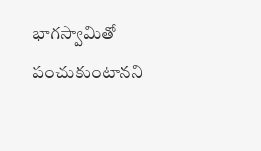భాగస్వామితో పంచుకుంటానని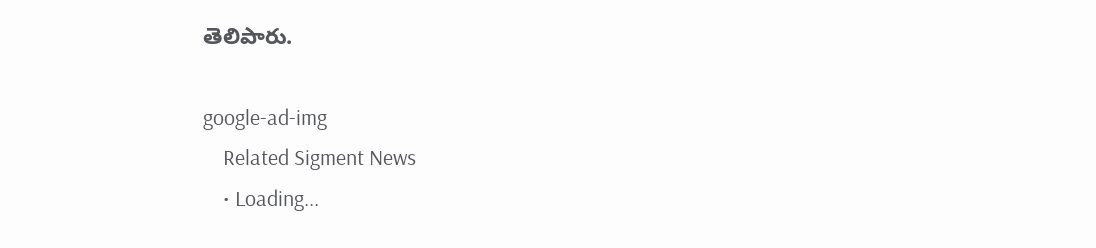తెలిపారు.

google-ad-img
    Related Sigment News
    • Loading...